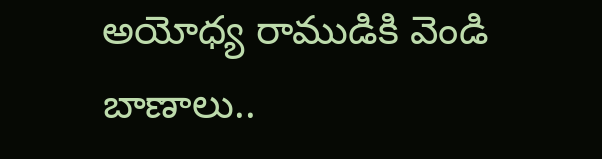అయోధ్య రాముడికి వెండి బాణాలు..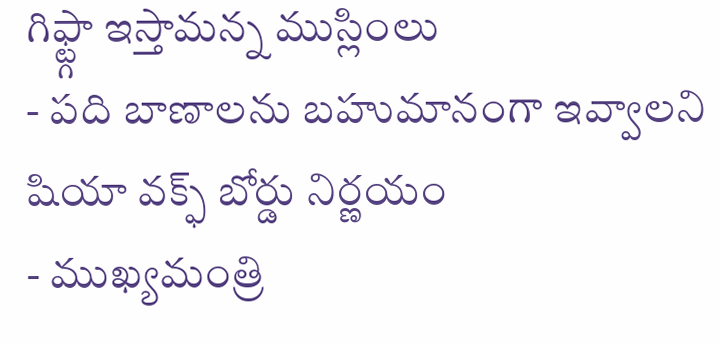గిఫ్ట్గా ఇస్తామన్న ముస్లింలు
- పది బాణాలను బహుమానంగా ఇవ్వాలని షియా వక్ఫ్ బోర్డు నిర్ణయం
- ముఖ్యమంత్రి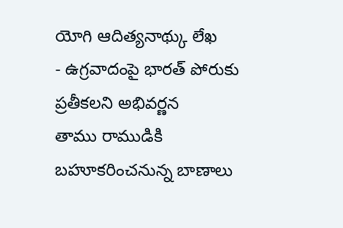యోగి ఆదిత్యనాథ్కు లేఖ
- ఉగ్రవాదంపై భారత్ పోరుకు ప్రతీకలని అభివర్ణన
తాము రాముడికి బహూకరించనున్న బాణాలు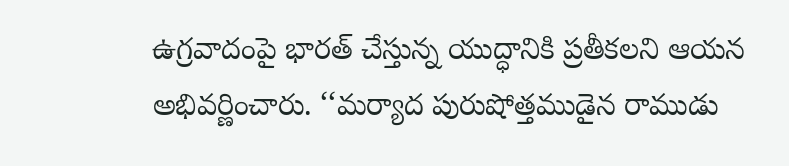ఉగ్రవాదంపై భారత్ చేస్తున్న యుద్ధానికి ప్రతీకలని ఆయన అభివర్ణించారు. ‘‘మర్యాద పురుషోత్తముడైన రాముడు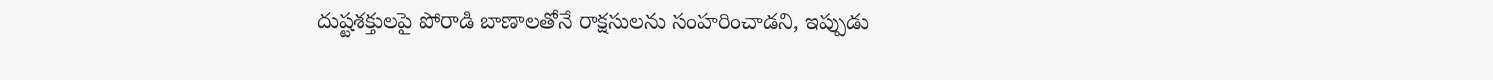దుష్టశక్తులపై పోరాడి బాణాలతోనే రాక్షసులను సంహరించాడని, ఇప్పుడు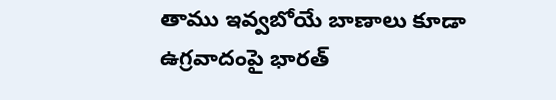తాము ఇవ్వబోయే బాణాలు కూడా ఉగ్రవాదంపై భారత్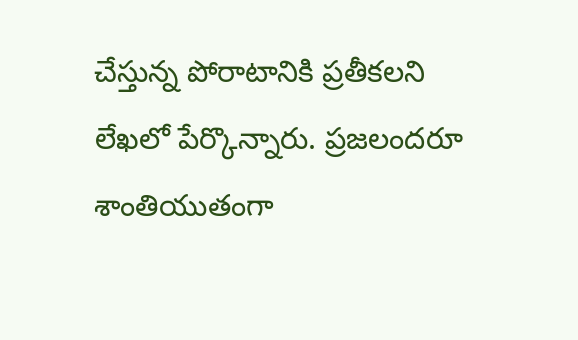చేస్తున్న పోరాటానికి ప్రతీకలని లేఖలో పేర్కొన్నారు. ప్రజలందరూ శాంతియుతంగా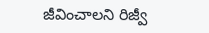జీవించాలని రిజ్వీ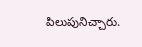పిలుపునిచ్చారు.